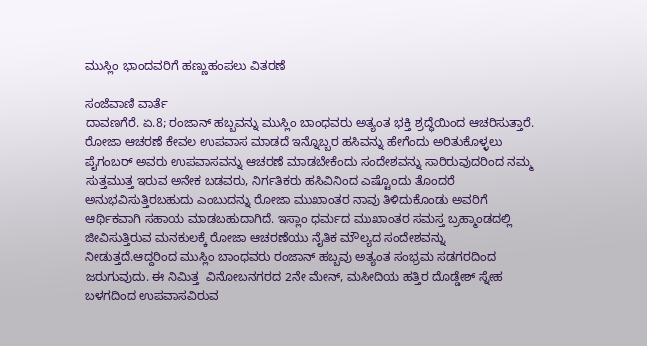ಮುಸ್ಲಿಂ ಭಾಂದವರಿಗೆ ಹಣ್ಣುಹಂಪಲು ವಿತರಣೆ

ಸಂಜೆವಾಣಿ ವಾರ್ತೆ
ದಾವಣಗೆರೆ. ಏ.8; ರಂಜಾನ್ ಹಬ್ಬವನ್ನು ಮುಸ್ಲಿಂ ಬಾಂಧವರು ಅತ್ಯಂತ ಭಕ್ತಿ ಶ್ರದ್ಧೆಯಿಂದ ಆಚರಿಸುತ್ತಾರೆ. ರೋಜಾ ಆಚರಣೆ ಕೇವಲ ಉಪವಾಸ ಮಾಡದೆ ಇನ್ನೊಬ್ಬರ ಹಸಿವನ್ನು ಹೇಗೆಂದು ಅರಿತುಕೊಳ್ಳಲು ಪೈಗಂಬರ್ ಅವರು ಉಪವಾಸವನ್ನು ಆಚರಣೆ ಮಾಡಬೇಕೆಂದು ಸಂದೇಶವನ್ನು ಸಾರಿರುವುದರಿಂದ ನಮ್ಮ ಸುತ್ತಮುತ್ತ ಇರುವ ಅನೇಕ ಬಡವರು, ನಿರ್ಗತಿಕರು ಹಸಿವಿನಿಂದ ಎಷ್ಟೊಂದು ತೊಂದರೆ ಅನುಭವಿಸುತ್ತಿರಬಹುದು ಎಂಬುದನ್ನು ರೋಜಾ ಮುಖಾಂತರ ನಾವು ತಿಳಿದುಕೊಂಡು ಅವರಿಗೆ ಆರ್ಥಿಕವಾಗಿ ಸಹಾಯ ಮಾಡಬಹುದಾಗಿದೆ. ಇಸ್ಲಾಂ ಧರ್ಮದ ಮುಖಾಂತರ ಸಮಸ್ತ ಬ್ರಹ್ಮಾಂಡದಲ್ಲಿ ಜೀವಿಸುತ್ತಿರುವ ಮನಕುಲಕ್ಕೆ ರೋಜಾ ಆಚರಣೆಯು ನೈತಿಕ ಮೌಲ್ಯದ ಸಂದೇಶವನ್ನು ನೀಡುತ್ತದೆ.ಆದ್ದರಿಂದ ಮುಸ್ಲಿಂ ಬಾಂಧವರು ರಂಜಾನ್ ಹಬ್ಬವು ಅತ್ಯಂತ ಸಂಭ್ರಮ ಸಡಗರದಿಂದ ಜರುಗುವುದು. ಈ ನಿಮಿತ್ತ  ವಿನೋಬನಗರದ 2ನೇ ಮೇನ್, ಮಸೀದಿಯ ಹತ್ತಿರ ದೊಡ್ಡೇಶ್ ಸ್ನೇಹ ಬಳಗದಿಂದ ಉಪವಾಸವಿರುವ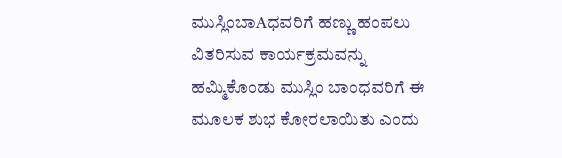ಮುಸ್ಲಿಂಬಾAಧವರಿಗೆ ಹಣ್ಣು ಹಂಪಲು ವಿತರಿಸುವ ಕಾರ್ಯಕ್ರಮವನ್ನು ಹಮ್ಮಿಕೊಂಡು ಮುಸ್ಲಿಂ ಬಾಂಧವರಿಗೆ ಈ ಮೂಲಕ ಶುಭ ಕೋರಲಾಯಿತು ಎಂದು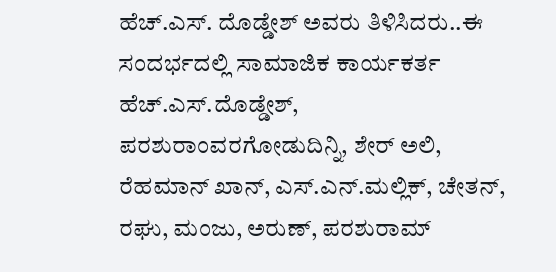ಹೆಚ್.ಎಸ್. ದೊಡ್ಡೇಶ್ ಅವರು ತಿಳಿಸಿದರು..ಈ ಸಂದರ್ಭದಲ್ಲಿ ಸಾಮಾಜಿಕ ಕಾರ್ಯಕರ್ತ ಹೆಚ್.ಎಸ್.ದೊಡ್ಡೇಶ್, ಪರಶುರಾಂವರಗೋಡುದಿನ್ನಿ, ಶೇರ್ ಅಲಿ, ರೆಹಮಾನ್ ಖಾನ್, ಎಸ್.ಎನ್.ಮಲ್ಲಿಕ್, ಚೇತನ್, ರಘು, ಮಂಜು, ಅರುಣ್, ಪರಶುರಾಮ್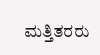ಮತ್ತಿತರರು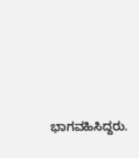ಭಾಗವಹಿಸಿದ್ದರು.